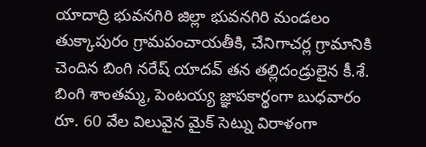యాదాద్రి భువనగిరి జిల్లా భువనగిరి మండలం తుక్కాపురం గ్రామపంచాయతీకి, చేనిగాచర్ల గ్రామానికి చెందిన బింగి నరేష్ యాదవ్ తన తల్లిదండ్రులైన కీ.శే. బింగి శాంతమ్మ, పెంటయ్య జ్ఞాపకార్థంగా బుధవారం రూ. 60 వేల విలువైన మైక్ సెట్ను విరాళంగా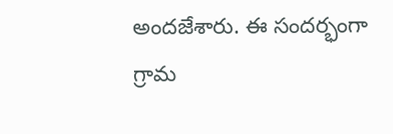అందజేశారు. ఈ సందర్భంగా గ్రామ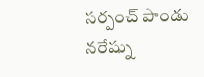సర్పంచ్ పాండు నరేష్ను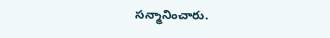సన్మానించారు.